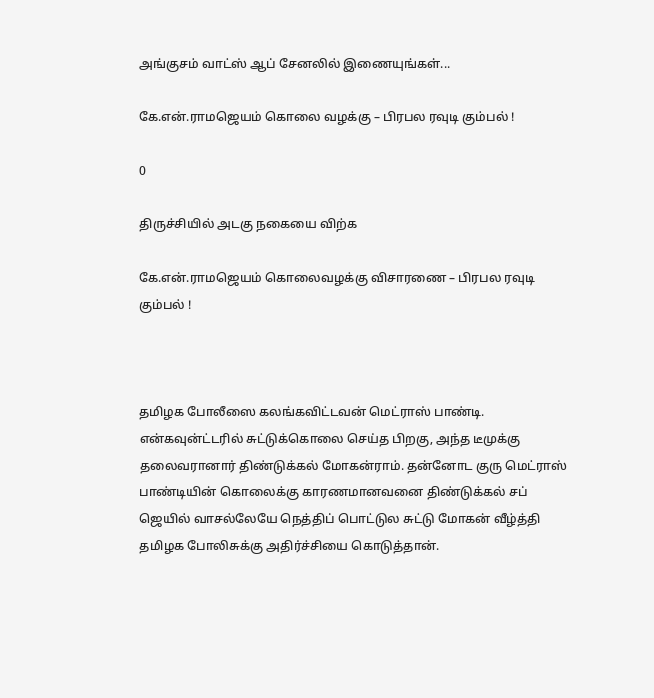அங்குசம் வாட்ஸ் ஆப் சேனலில் இணையுங்கள்...

கே.என்.ராமஜெயம் கொலை வழக்கு – பிரபல ரவுடி கும்பல் !

0

திருச்சியில் அடகு நகையை விற்க

கே.என்.ராமஜெயம் கொலைவழக்கு விசாரணை – பிரபல ரவுடி கும்பல் !



தமிழக போலீஸை கலங்கவிட்டவன் மெட்ராஸ் பாண்டி. என்கவுன்ட்டரில் சுட்டுக்கொலை செய்த பிறகு, அந்த டீமுக்கு தலைவரானார் திண்டுக்கல் மோகன்ராம். தன்னோட குரு மெட்ராஸ் பாண்டியின் கொலைக்கு காரணமானவனை திண்டுக்கல் சப் ஜெயில் வாசல்லேயே நெத்திப் பொட்டுல சுட்டு மோகன் வீழ்த்தி தமிழக போலிசுக்கு அதிர்ச்சியை கொடுத்தான்.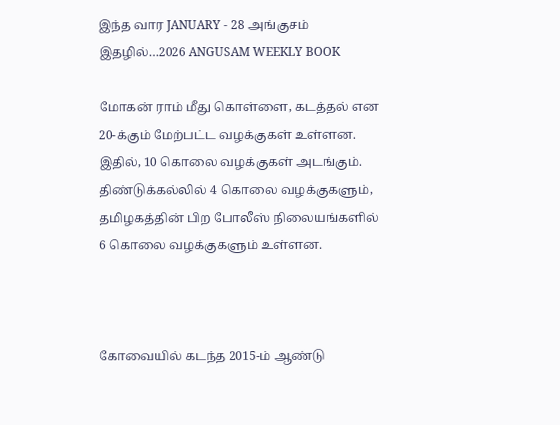இந்த வார JANUARY - 28 அங்குசம் இதழில்…2026 ANGUSAM WEEKLY BOOK

மோகன் ராம் மீது கொள்ளை, கடத்தல் என 20-க்கும் மேற்பட்ட வழக்குகள் உள்ளன. இதில், 10 கொலை வழக்குகள் அடங்கும். திண்டுக்கல்லில் 4 கொலை வழக்குகளும், தமிழகத்தின் பிற போலீஸ் நிலையங்களில் 6 கொலை வழக்குகளும் உள்ளன.



கோவையில் கடந்த 2015-ம் ஆண்டு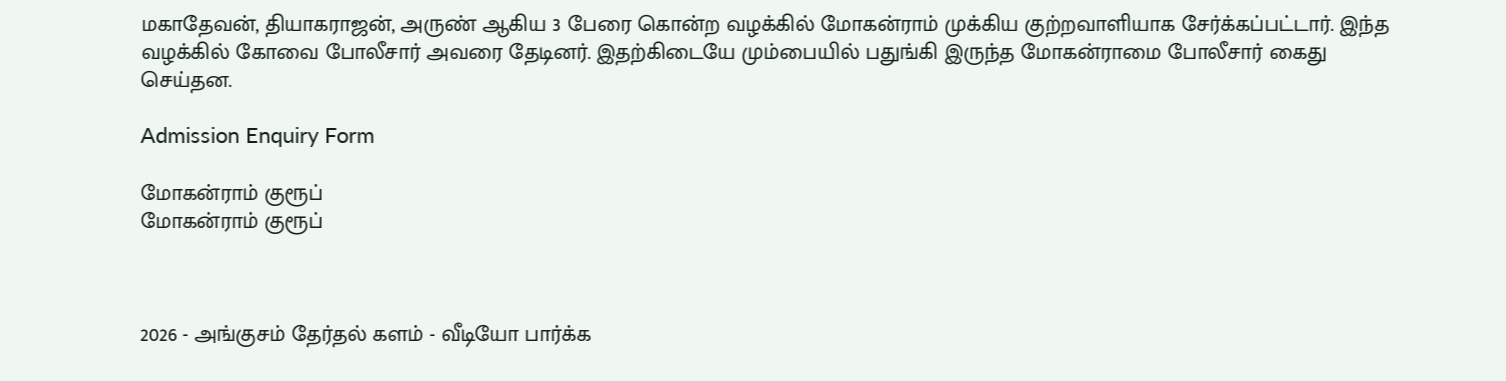மகாதேவன், தியாகராஜன், அருண் ஆகிய 3 பேரை கொன்ற வழக்கில் மோகன்ராம் முக்கிய குற்றவாளியாக சேர்க்கப்பட்டார். இந்த வழக்கில் கோவை போலீசார் அவரை தேடினர். இதற்கிடையே மும்பையில் பதுங்கி இருந்த மோகன்ராமை போலீசார் கைது செய்தன.

Admission Enquiry Form

மோகன்ராம் குரூப்
மோகன்ராம் குரூப்



2026 - அங்குசம் தேர்தல் களம் - வீடியோ பார்க்க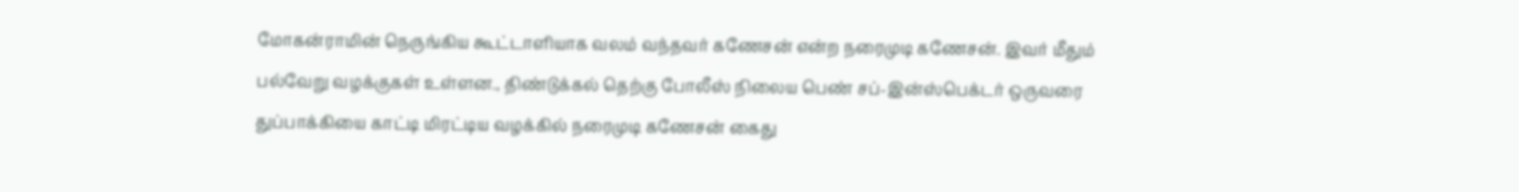மோகன்ராமின் நெருங்கிய கூட்டாளியாக வலம் வந்தவர் கணேசன் என்ற நரைமுடி கணேசன். இவர் மீதும் பல்வேறு வழக்குகள் உள்ளன., திண்டுக்கல் தெற்கு போலீஸ் நிலைய பெண் சப்-இன்ஸ்பெக்டர் ஒருவரை துப்பாக்கியை காட்டி மிரட்டிய வழக்கில் நரைமுடி கணேசன் கைது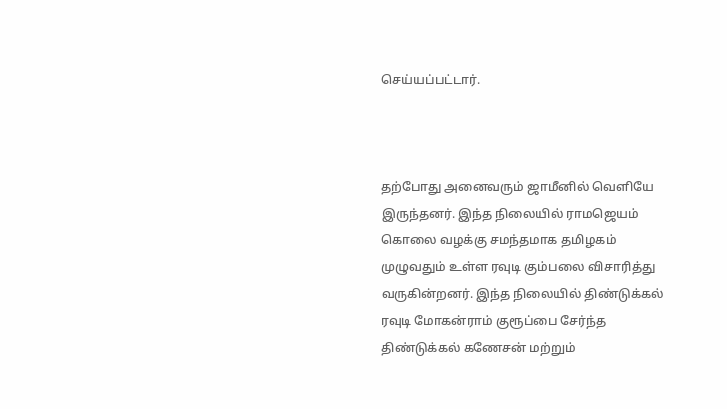செய்யப்பட்டார்.



தற்போது அனைவரும் ஜாமீனில் வெளியே இருந்தனர். இந்த நிலையில் ராமஜெயம் கொலை வழக்கு சமந்தமாக தமிழகம் முழுவதும் உள்ள ரவுடி கும்பலை விசாரித்து வருகின்றனர். இந்த நிலையில் திண்டுக்கல் ரவுடி மோகன்ராம் குரூப்பை சேர்ந்த திண்டுக்கல் கணேசன் மற்றும்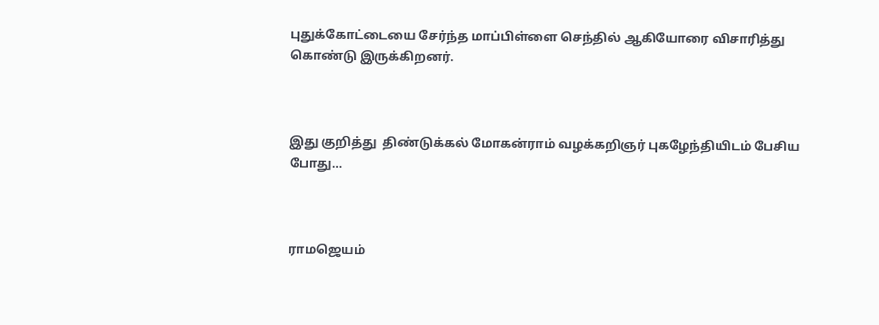புதுக்கோட்டையை சேர்ந்த மாப்பிள்ளை செந்தில் ஆகியோரை விசாரித்து கொண்டு இருக்கிறனர்.



இது குறித்து  திண்டுக்கல் மோகன்ராம் வழக்கறிஞர் புகழேந்தியிடம் பேசிய போது…



ராமஜெயம்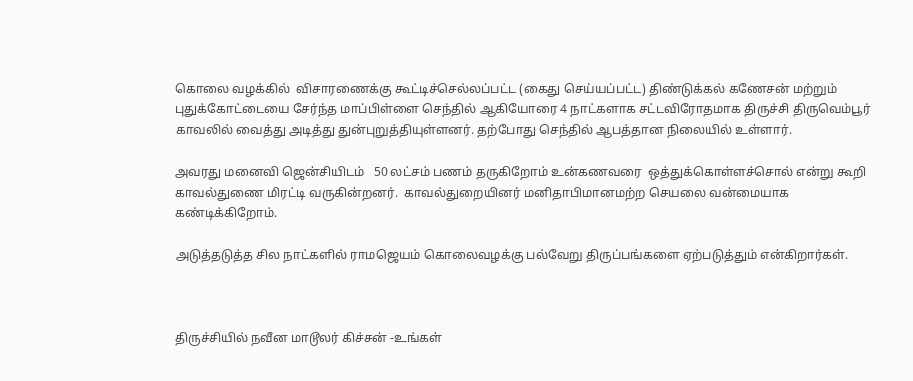கொலை வழக்கில்  விசாரணைக்கு கூட்டிச்செல்லப்பட்ட (கைது செய்யப்பட்ட) திண்டுக்கல் கணேசன் மற்றும் புதுக்கோட்டையை சேர்ந்த மாப்பிள்ளை செந்தில் ஆகியோரை 4 நாட்களாக சட்டவிரோதமாக திருச்சி திருவெம்பூர் காவலில் வைத்து அடித்து துன்புறுத்தியுள்ளனர். தற்போது செந்தில் ஆபத்தான நிலையில் உள்ளார்.

அவரது மனைவி ஜென்சியிடம்   50 லட்சம் பணம் தருகிறோம் உன்கணவரை  ஒத்துக்கொள்ளச்சொல் என்று கூறி காவல்துணை மிரட்டி வருகின்றனர்.  காவல்துறையினர் மனிதாபிமானமற்ற செயலை வன்மையாக கண்டிக்கிறோம்.

அடுத்தடுத்த சில நாட்களில் ராமஜெயம் கொலைவழக்கு பல்வேறு திருப்பங்களை ஏற்படுத்தும் என்கிறார்கள்.



திருச்சியில் நவீன மாடூலர் கிச்சன் -உங்கள்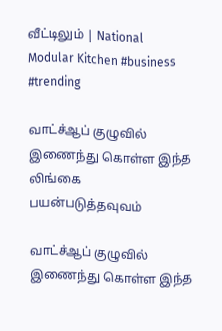வீட்டிலும் | National Modular Kitchen #business #trending

வாட்ச்ஆப் குழுவில் இணைந்து கொள்ள இந்த லிங்கை பயன்படுத்தவுவம்

வாட்ச்ஆப் குழுவில் இணைந்து கொள்ள இந்த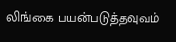லிங்கை பயன்படுத்தவுவம்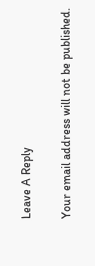Leave A Reply

Your email address will not be published.